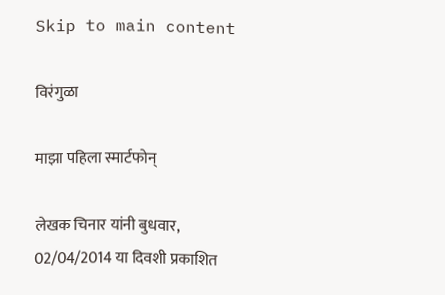Skip to main content

विरंगुळा

माझा पहिला स्मार्टफोन्

लेखक चिनार यांनी बुधवार, 02/04/2014 या दिवशी प्रकाशित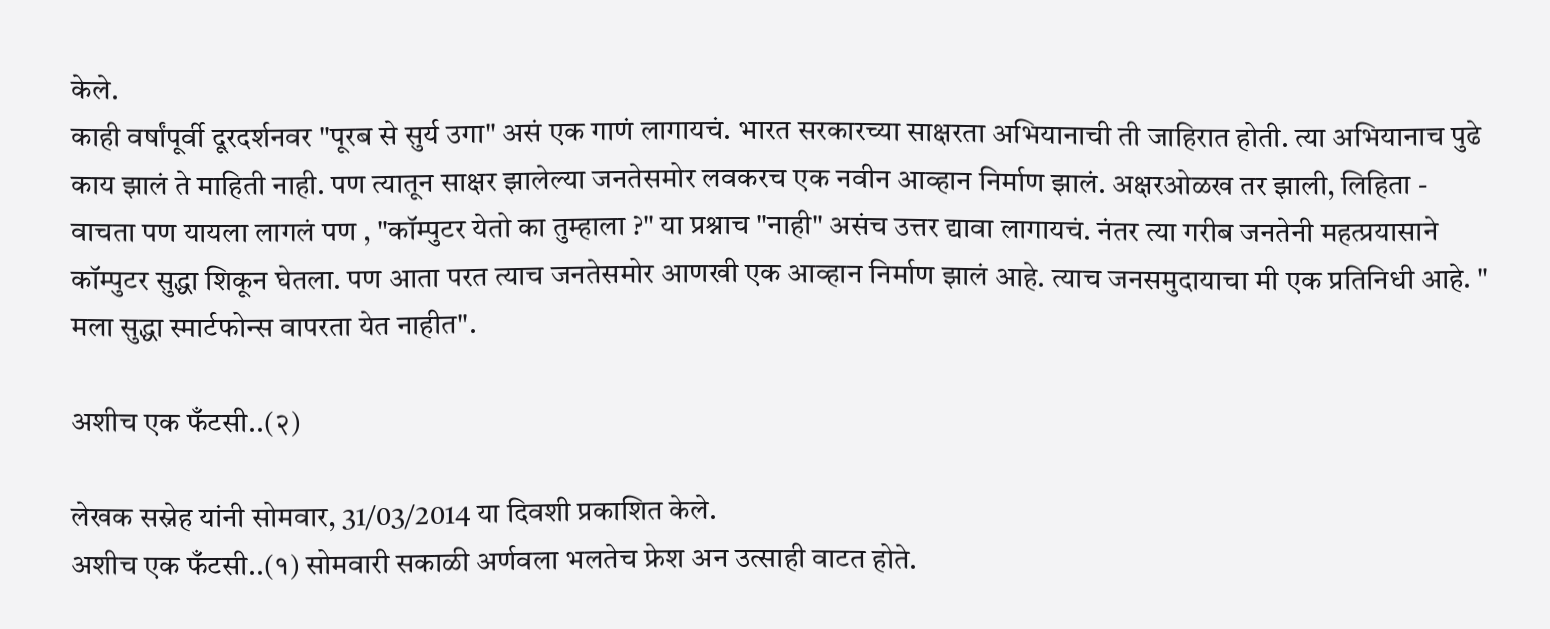केले.
काही वर्षांपूर्वी दूरदर्शनवर "पूरब से सुर्य उगा" असं एक गाणं लागायचं. भारत सरकारच्या साक्षरता अभियानाची ती जाहिरात होती. त्या अभियानाच पुढे काय झालं ते माहिती नाही. पण त्यातून साक्षर झालेल्या जनतेसमोर लवकरच एक नवीन आव्हान निर्माण झालं. अक्षरओळख तर झाली, लिहिता - वाचता पण यायला लागलं पण , "कॉम्पुटर येतो का तुम्हाला ?" या प्रश्नाच "नाही" असंच उत्तर द्यावा लागायचं. नंतर त्या गरीब जनतेनी महत्प्रयासाने कॉम्पुटर सुद्धा शिकून घेतला. पण आता परत त्याच जनतेसमोर आणखी एक आव्हान निर्माण झालं आहे. त्याच जनसमुदायाचा मी एक प्रतिनिधी आहे. " मला सुद्धा स्मार्टफोन्स वापरता येत नाहीत".

अशीच एक फँटसी..(२)

लेखक सस्नेह यांनी सोमवार, 31/03/2014 या दिवशी प्रकाशित केले.
अशीच एक फँटसी..(१) सोमवारी सकाळी अर्णवला भलतेच फ्रेश अन उत्साही वाटत होते.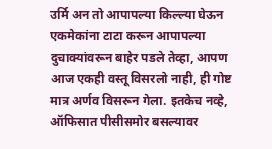उर्मि अन तो आपापल्या किल्ल्या घेऊन एकमेकांना टाटा करून आपापल्या दुचाक्यांवरून बाहेर पडले तेव्हा, आपण आज एकही वस्तू विसरलो नाही, ही गोष्ट मात्र अर्णव विसरून गेला. इतकेच नव्हे, ऑफिसात पीसीसमोर बसल्यावर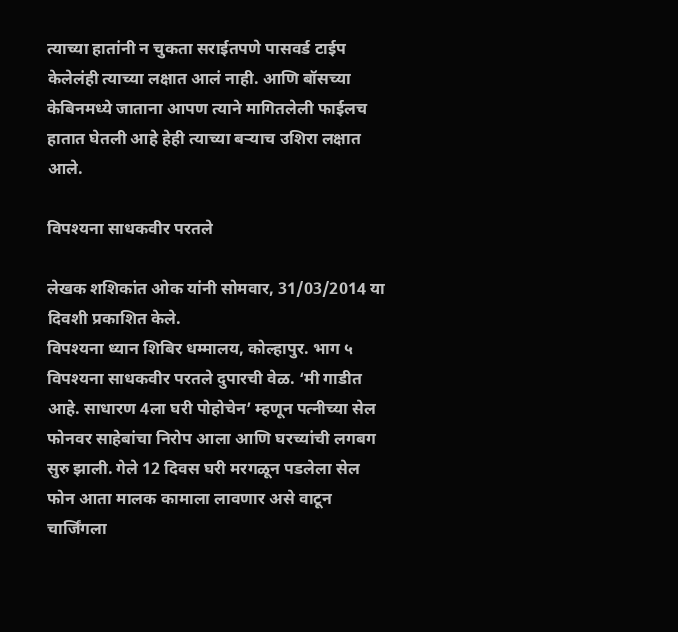त्याच्या हातांनी न चुकता सराईतपणे पासवर्ड टाईप केलेलंही त्याच्या लक्षात आलं नाही. आणि बॉसच्या केबिनमध्ये जाताना आपण त्याने मागितलेली फाईलच हातात घेतली आहे हेही त्याच्या बऱ्याच उशिरा लक्षात आले.

विपश्यना साधकवीर परतले

लेखक शशिकांत ओक यांनी सोमवार, 31/03/2014 या दिवशी प्रकाशित केले.
विपश्यना ध्यान शिबिर धम्मालय, कोल्हापुर. भाग ५ विपश्यना साधकवीर परतले दुपारची वेळ. ‘मी गाडीत आहे. साधारण 4ला घरी पोहोचेन’ म्हणून पत्नीच्या सेल फोनवर साहेबांचा निरोप आला आणि घरच्यांची लगबग सुरु झाली. गेले 12 दिवस घरी मरगळून पडलेला सेल फोन आता मालक कामाला लावणार असे वाटून चार्जिंगला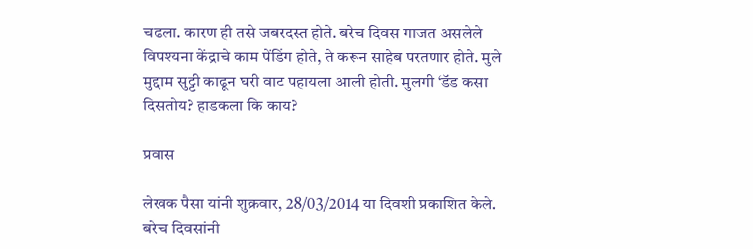चढला. कारण ही तसे जबरदस्त होते. बरेच दिवस गाजत असलेले विपश्यना केंद्राचे काम पेंडिंग होते, ते करून साहेब परतणार होते. मुले मुद्दाम सुट्टी काढून घरी वाट पहायला आली होती. मुलगी ‘डॅड कसा दिसतोय? हाडकला कि काय?

प्रवास

लेखक पैसा यांनी शुक्रवार, 28/03/2014 या दिवशी प्रकाशित केले.
बरेच दिवसांनी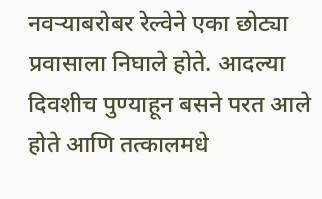नवर्‍याबरोबर रेल्वेने एका छोट्या प्रवासाला निघाले होते. आदल्या दिवशीच पुण्याहून बसने परत आले होते आणि तत्कालमधे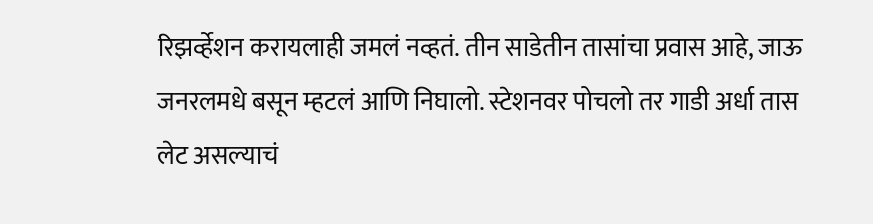रिझर्व्हेशन करायलाही जमलं नव्हतं. तीन साडेतीन तासांचा प्रवास आहे, जाऊ जनरलमधे बसून म्हटलं आणि निघालो. स्टेशनवर पोचलो तर गाडी अर्धा तास लेट असल्याचं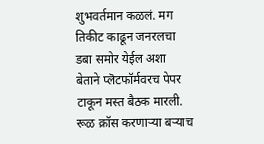शुभवर्तमान कळलं. मग तिकीट काढून जनरलचा डबा समोर येईल अशा बेताने प्लॆटफॉर्मवरच पेपर टाकून मस्त बैठक मारली. रूळ क्रॉस करणार्‍या बर्‍याच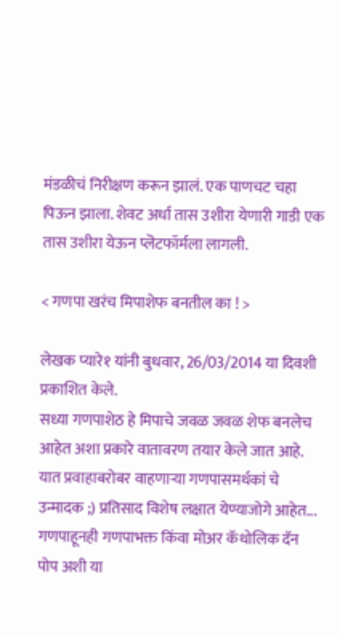मंडळीचं निरीक्षण करून झालं. एक पाणचट चहा पिऊन झाला. शेवट अर्धा तास उशीरा येणारी गाडी एक तास उशीरा येऊन प्लॆटफॉर्मला लागली.

< गणपा खरंच मिपाशेफ बनतील का ! >

लेखक प्यारे१ यांनी बुधवार, 26/03/2014 या दिवशी प्रकाशित केले.
सध्या गणपाशेठ हे मिपाचे जवळ जवळ शेफ बनलेच आहेत अशा प्रकारे वातावरण तयार केले जात आहे. यात प्रवाहाबरोबर वाहणार्‍या गणपासमर्थकां चे उन्मादक ;) प्रतिसाद विशेष लक्षात येण्याजोगे आहेत... गणपाहूनही गणपाभक्त किंवा मोअर कॅथोलिक दॅन पोप अशी या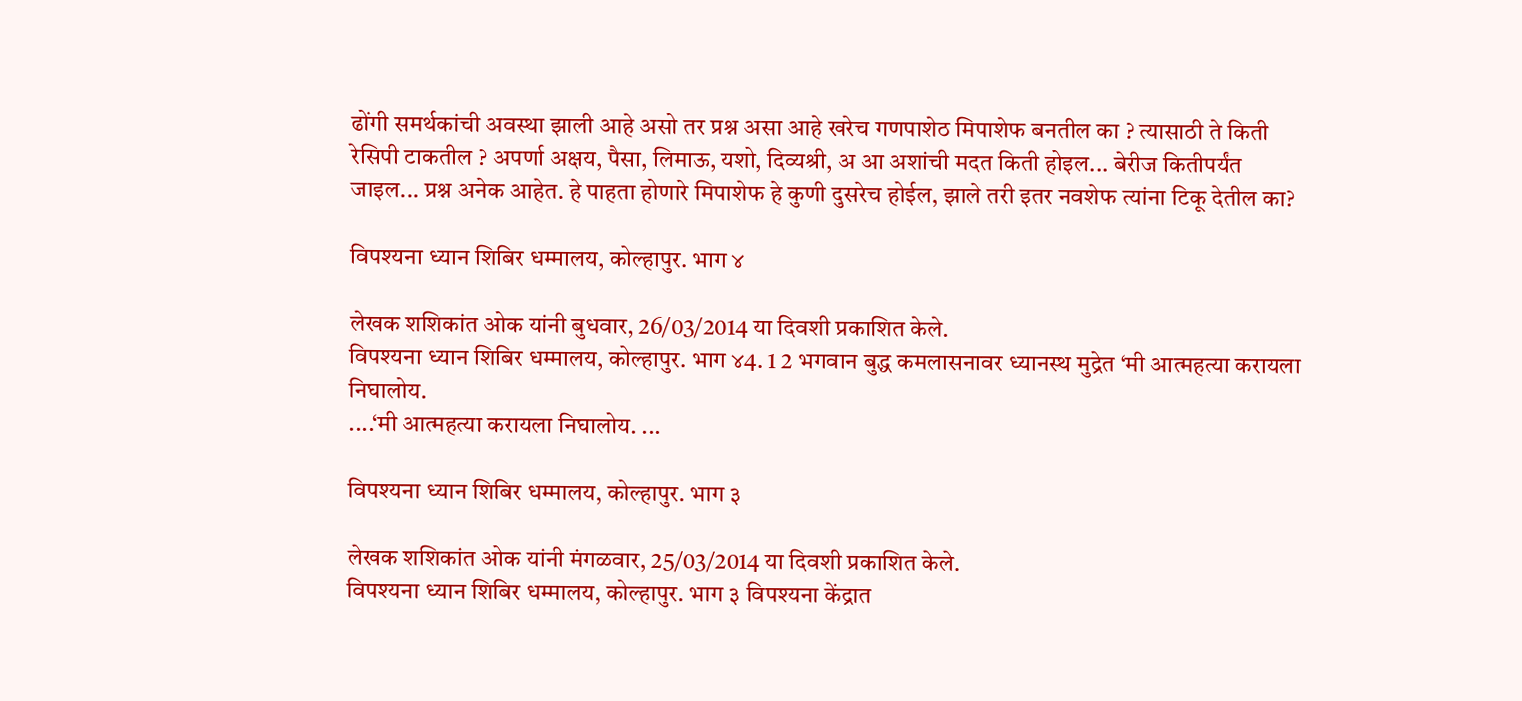ढोंगी समर्थकांची अवस्था झाली आहे असो तर प्रश्न असा आहे खरेच गणपाशेठ मिपाशेफ बनतील का ? त्यासाठी ते किती रेसिपी टाकतील ? अपर्णा अक्षय, पैसा, लिमाऊ, यशो, दिव्यश्री, अ आ अशांची मदत किती होइल... बेरीज कितीपर्यंत जाइल... प्रश्न अनेक आहेत. हे पाहता होणारे मिपाशेफ हे कुणी दुसरेच होईल, झाले तरी इतर नवशेफ त्यांना टिकू देतील का?

विपश्यना ध्यान शिबिर धम्मालय, कोल्हापुर. भाग ४

लेखक शशिकांत ओक यांनी बुधवार, 26/03/2014 या दिवशी प्रकाशित केले.
विपश्यना ध्यान शिबिर धम्मालय, कोल्हापुर. भाग ४4. 1 2 भगवान बुद्ध कमलासनावर ध्यानस्थ मुद्रेत ‘मी आत्महत्या करायला निघालोय.
....‘मी आत्महत्या करायला निघालोय. ...

विपश्यना ध्यान शिबिर धम्मालय, कोल्हापुर. भाग ३

लेखक शशिकांत ओक यांनी मंगळवार, 25/03/2014 या दिवशी प्रकाशित केले.
विपश्यना ध्यान शिबिर धम्मालय, कोल्हापुर. भाग ३ विपश्यना केंद्रात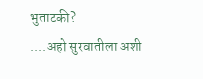भुताटकी?
....अहो सुरवातीला अशी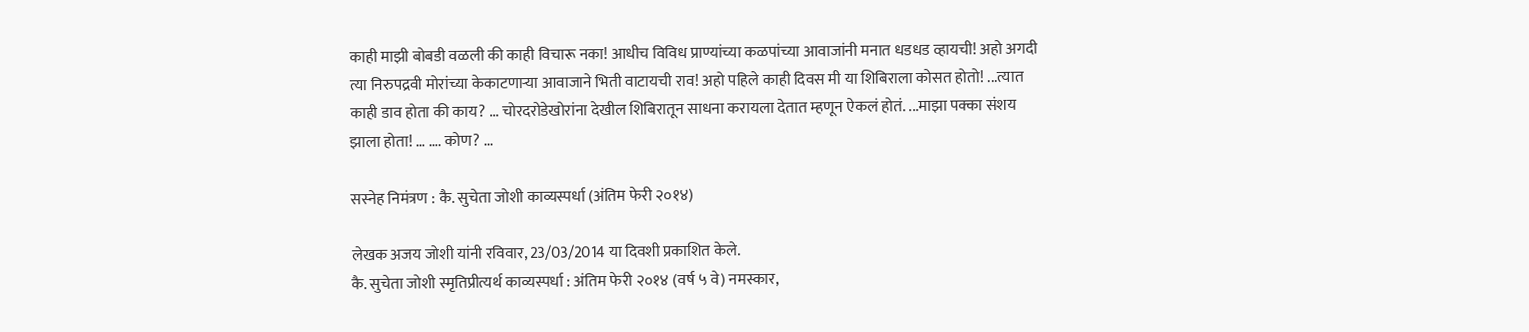काही माझी बोबडी वळली की काही विचारू नका! आधीच विविध प्राण्यांच्या कळपांच्या आवाजांनी मनात धडधड व्हायची! अहो अगदी त्या निरुपद्रवी मोरांच्या केकाटणाऱ्या आवाजाने भिती वाटायची राव! अहो पहिले काही दिवस मी या शिबिराला कोसत होतो! ...त्यात काही डाव होता की काय? ... चोरदरोडेखोरांना देखील शिबिरातून साधना करायला देतात म्हणून ऐकलं होतं. ...माझा पक्का संशय झाला होता! … …. कोण? ...

सस्नेह निमंत्रण : कै. सुचेता जोशी काव्यस्पर्धा (अंतिम फेरी २०१४)

लेखक अजय जोशी यांनी रविवार, 23/03/2014 या दिवशी प्रकाशित केले.
कै. सुचेता जोशी स्मृतिप्रीत्यर्थ काव्यस्पर्धा : अंतिम फेरी २०१४ (वर्ष ५ वे) नमस्कार,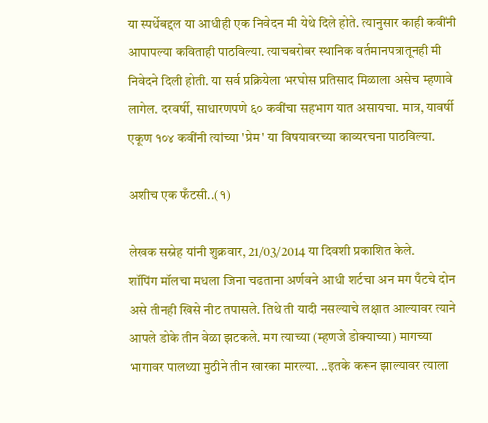या स्पर्धेबद्दल या आधीही एक निवेदन मी येथे दिले होते. त्यानुसार काही कवींनी आपापल्या कविताही पाठविल्या. त्याचबरोबर स्थानिक वर्तमानपत्रातूनही मी निवेदने दिली होती. या सर्व प्रक्रियेला भरघोस प्रतिसाद मिळाला असेच म्हणावे लागेल. दरवर्षी, साधारणपणे ६० कवींचा सहभाग यात असायचा. मात्र, यावर्षी एकूण १०४ कवींनी त्यांच्या 'प्रेम' या विषयावरच्या काव्यरचना पाठविल्या.

अशीच एक फँटसी..(१)

लेखक सस्नेह यांनी शुक्रवार, 21/03/2014 या दिवशी प्रकाशित केले.
शॉपिंग मॉलचा मधला जिना चढताना अर्णवने आधी शर्टचा अन मग पँटचे दोन असे तीनही खिसे नीट तपासले. तिथे ती यादी नसल्याचे लक्षात आल्यावर त्याने आपले डोके तीन वेळा झटकले. मग त्याच्या (म्हणजे डोक्याच्या) मागच्या भागावर पालथ्या मुठीने तीन खारका मारल्या. ..इतके करून झाल्यावर त्याला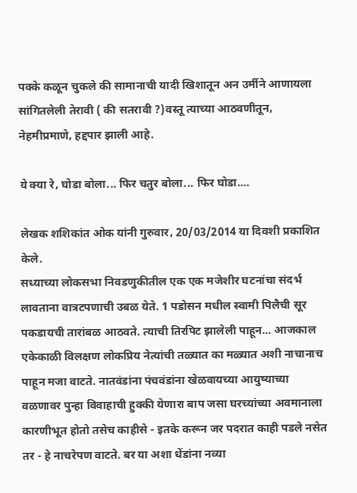पक्के कळून चुकले की सामानाची यादी खिशातून अन उर्मीने आणायला सांगितलेली तेरावी ( की सतरावी ?)वस्तू त्याच्या आठवणीतून, नेहमीप्रमाणे, हद्दपार झाली आहे.

ये क्या रे, घोडा बोला... फिर चतुर बोला... फिर घोडा....

लेखक शशिकांत ओक यांनी गुरुवार, 20/03/2014 या दिवशी प्रकाशित केले.
सध्याच्या लोकसभा निवडणुकीतील एक एक मजेशीर घटनांचा संदर्भ लावताना वात्रटपणाची उबळ येते. 1 पडोसन मधील स्वामी पिलैची सूर पकडायची तारांबळ आठवते. त्याची तिरपिट झालेली पाहून... आजकाल एकेकाळी विलक्षण लोकप्रिय नेत्यांची तळ्यात का मळ्यात अशी नाचानाच पाहून मजा वाटते. नातवंडांना पंचवंडांना खेळवायच्या आयुष्याच्या वळणावर पुन्हा विवाहाची हुक्की येणारा बाप जसा घरच्यांच्या अवमानाला कारणीभूत होतो तसेच काहीसे - इतके करून जर पदरात काही पडले नसेत तर - हे नाचरेपण वाटते. बर या अशा धेंडांना नव्या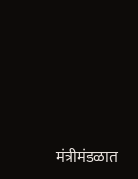मंत्रीमंडळात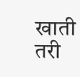खाती तरी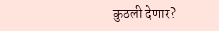कुठली देणार?